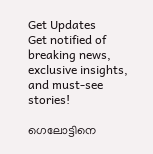Get Updates
Get notified of breaking news, exclusive insights, and must-see stories!

ഗെലോട്ടിനെ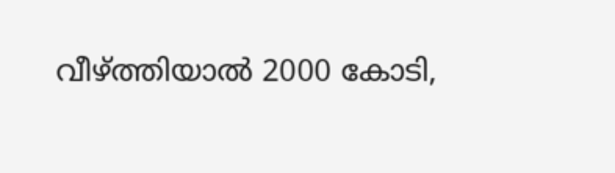വീഴ്ത്തിയാല്‍ 2000 കോടി,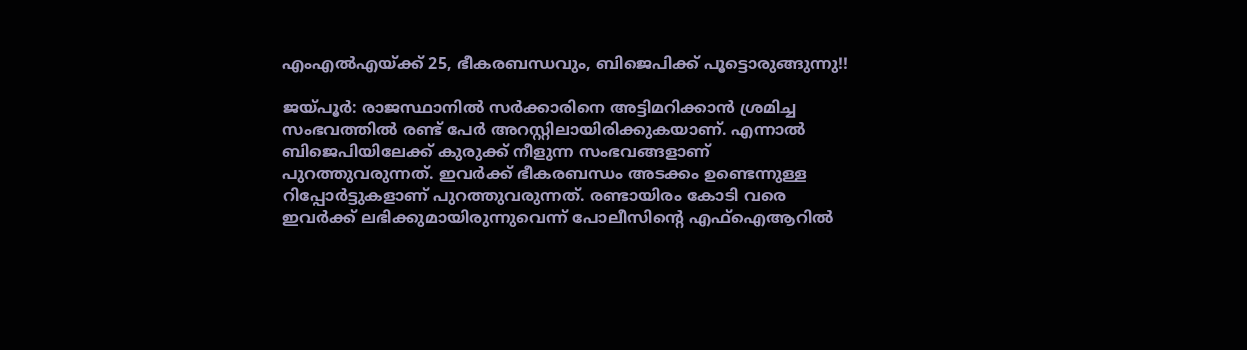എംഎല്‍എയ്ക്ക് 25, ഭീകരബന്ധവും, ബിജെപിക്ക് പൂട്ടൊരുങ്ങുന്നു!!

ജയ്പൂര്‍: രാജസ്ഥാനില്‍ സര്‍ക്കാരിനെ അട്ടിമറിക്കാന്‍ ശ്രമിച്ച സംഭവത്തില്‍ രണ്ട് പേര്‍ അറസ്റ്റിലായിരിക്കുകയാണ്. എന്നാല്‍ ബിജെപിയിലേക്ക് കുരുക്ക് നീളുന്ന സംഭവങ്ങളാണ് പുറത്തുവരുന്നത്. ഇവര്‍ക്ക് ഭീകരബന്ധം അടക്കം ഉണ്ടെന്നുള്ള റിപ്പോര്‍ട്ടുകളാണ് പുറത്തുവരുന്നത്. രണ്ടായിരം കോടി വരെ ഇവര്‍ക്ക് ലഭിക്കുമായിരുന്നുവെന്ന് പോലീസിന്റെ എഫ്‌ഐആറില്‍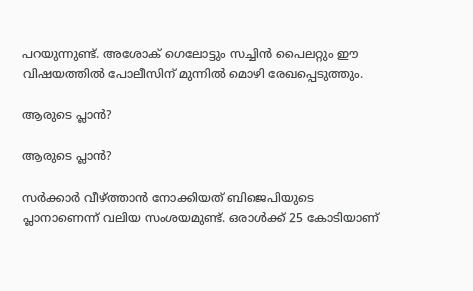പറയുന്നുണ്ട്. അശോക് ഗെലോട്ടും സച്ചിന്‍ പൈലറ്റും ഈ വിഷയത്തില്‍ പോലീസിന് മുന്നില്‍ മൊഴി രേഖപ്പെടുത്തും.

ആരുടെ പ്ലാന്‍?

ആരുടെ പ്ലാന്‍?

സര്‍ക്കാര്‍ വീഴ്ത്താന്‍ നോക്കിയത് ബിജെപിയുടെ പ്ലാനാണെന്ന് വലിയ സംശയമുണ്ട്. ഒരാള്‍ക്ക് 25 കോടിയാണ്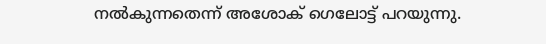നല്‍കുന്നതെന്ന് അശോക് ഗെലോട്ട് പറയുന്നു.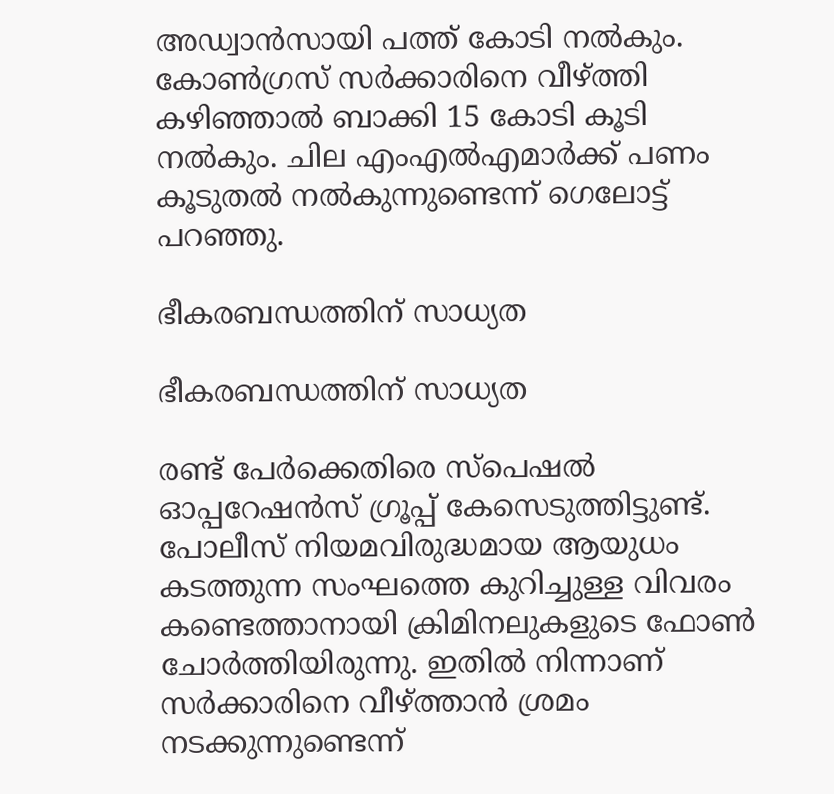അഡ്വാന്‍സായി പത്ത് കോടി നല്‍കും. കോണ്‍ഗ്രസ് സര്‍ക്കാരിനെ വീഴ്ത്തി കഴിഞ്ഞാല്‍ ബാക്കി 15 കോടി കൂടി നല്‍കും. ചില എംഎല്‍എമാര്‍ക്ക് പണം കൂടുതല്‍ നല്‍കുന്നുണ്ടെന്ന് ഗെലോട്ട് പറഞ്ഞു.

ഭീകരബന്ധത്തിന് സാധ്യത

ഭീകരബന്ധത്തിന് സാധ്യത

രണ്ട് പേര്‍ക്കെതിരെ സ്‌പെഷല്‍ ഓപ്പറേഷന്‍സ് ഗ്രൂപ്പ് കേസെടുത്തിട്ടുണ്ട്. പോലീസ് നിയമവിരുദ്ധമായ ആയുധം കടത്തുന്ന സംഘത്തെ കുറിച്ചുള്ള വിവരം കണ്ടെത്താനായി ക്രിമിനലുകളുടെ ഫോണ്‍ ചോര്‍ത്തിയിരുന്നു. ഇതില്‍ നിന്നാണ് സര്‍ക്കാരിനെ വീഴ്ത്താന്‍ ശ്രമം നടക്കുന്നുണ്ടെന്ന്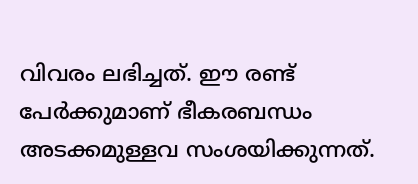വിവരം ലഭിച്ചത്. ഈ രണ്ട് പേര്‍ക്കുമാണ് ഭീകരബന്ധം അടക്കമുള്ളവ സംശയിക്കുന്നത്.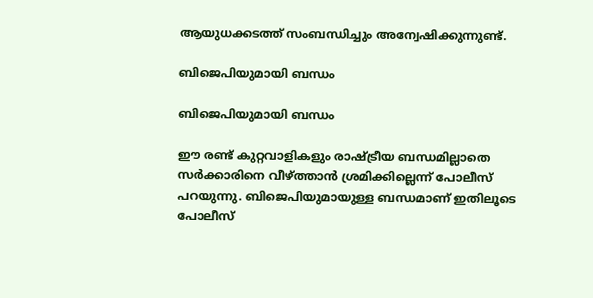ആയുധക്കടത്ത് സംബന്ധിച്ചും അന്വേഷിക്കുന്നുണ്ട്.

ബിജെപിയുമായി ബന്ധം

ബിജെപിയുമായി ബന്ധം

ഈ രണ്ട് കുറ്റവാളികളും രാഷ്ട്രീയ ബന്ധമില്ലാതെ സര്‍ക്കാരിനെ വീഴ്ത്താന്‍ ശ്രമിക്കില്ലെന്ന് പോലീസ് പറയുന്നു. ബിജെപിയുമായുള്ള ബന്ധമാണ് ഇതിലൂടെ പോലീസ്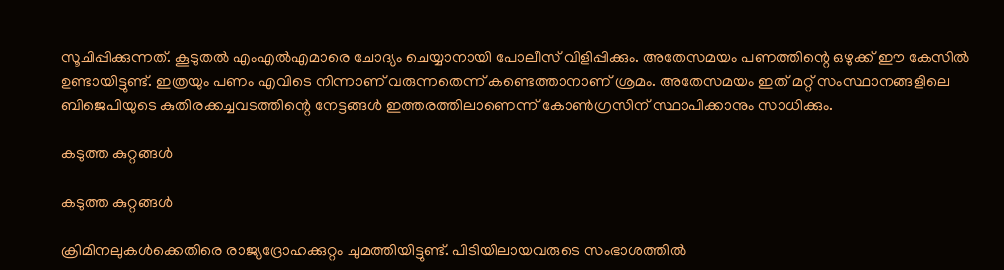സൂചിപ്പിക്കുന്നത്. കൂടുതല്‍ എംഎല്‍എമാരെ ചോദ്യം ചെയ്യാനായി പോലീസ് വിളിപ്പിക്കും. അതേസമയം പണത്തിന്റെ ഒഴുക്ക് ഈ കേസില്‍ ഉണ്ടായിട്ടുണ്ട്. ഇത്രയും പണം എവിടെ നിന്നാണ് വരുന്നതെന്ന് കണ്ടെത്താനാണ് ശ്രമം. അതേസമയം ഇത് മറ്റ് സംസ്ഥാനങ്ങളിലെ ബിജെപിയുടെ കുതിരക്കച്ചവടത്തിന്റെ നേട്ടങ്ങള്‍ ഇത്തരത്തിലാണെന്ന് കോണ്‍ഗ്രസിന് സ്ഥാപിക്കാനും സാധിക്കും.

കടുത്ത കുറ്റങ്ങള്‍

കടുത്ത കുറ്റങ്ങള്‍

ക്രിമിനലുകള്‍ക്കെതിരെ രാജ്യദ്രോഹക്കുറ്റം ചുമത്തിയിട്ടുണ്ട്. പിടിയിലായവരുടെ സംഭാശത്തില്‍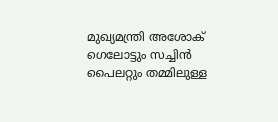മുഖ്യമന്ത്രി അശോക് ഗെലോട്ടും സച്ചിന്‍ പൈലറ്റും തമ്മിലുള്ള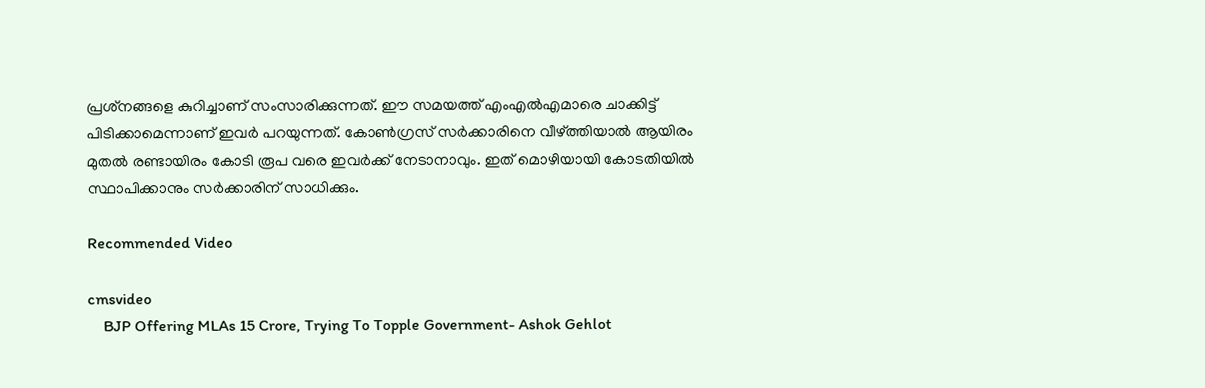പ്രശ്‌നങ്ങളെ കുറിച്ചാണ് സംസാരിക്കുന്നത്. ഈ സമയത്ത് എംഎല്‍എമാരെ ചാക്കിട്ട് പിടിക്കാമെന്നാണ് ഇവര്‍ പറയുന്നത്. കോണ്‍ഗ്രസ് സര്‍ക്കാരിനെ വീഴ്ത്തിയാല്‍ ആയിരം മുതല്‍ രണ്ടായിരം കോടി രൂപ വരെ ഇവര്‍ക്ക് നേടാനാവും. ഇത് മൊഴിയായി കോടതിയില്‍ സ്ഥാപിക്കാനും സര്‍ക്കാരിന് സാധിക്കും.

Recommended Video

cmsvideo
    BJP Offering MLAs 15 Crore, Trying To Topple Government- Ashok Gehlot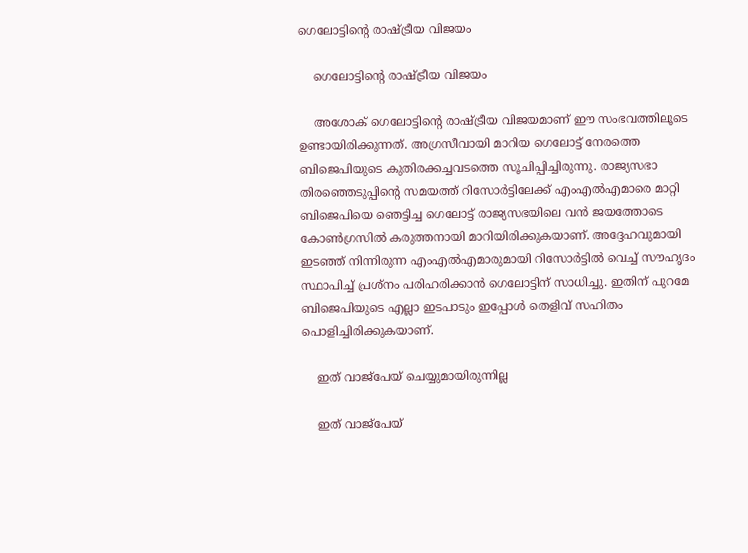ഗെലോട്ടിന്റെ രാഷ്ട്രീയ വിജയം

    ഗെലോട്ടിന്റെ രാഷ്ട്രീയ വിജയം

    അശോക് ഗെലോട്ടിന്റെ രാഷ്ട്രീയ വിജയമാണ് ഈ സംഭവത്തിലൂടെ ഉണ്ടായിരിക്കുന്നത്. അഗ്രസീവായി മാറിയ ഗെലോട്ട് നേരത്തെ ബിജെപിയുടെ കുതിരക്കച്ചവടത്തെ സൂചിപ്പിച്ചിരുന്നു. രാജ്യസഭാ തിരഞ്ഞെടുപ്പിന്റെ സമയത്ത് റിസോര്‍ട്ടിലേക്ക് എംഎല്‍എമാരെ മാറ്റി ബിജെപിയെ ഞെട്ടിച്ച ഗെലോട്ട് രാജ്യസഭയിലെ വന്‍ ജയത്തോടെ കോണ്‍ഗ്രസില്‍ കരുത്തനായി മാറിയിരിക്കുകയാണ്. അദ്ദേഹവുമായി ഇടഞ്ഞ് നിന്നിരുന്ന എംഎല്‍എമാരുമായി റിസോര്‍ട്ടില്‍ വെച്ച് സൗഹൃദം സ്ഥാപിച്ച് പ്രശ്‌നം പരിഹരിക്കാന്‍ ഗെലോട്ടിന് സാധിച്ചു. ഇതിന് പുറമേ ബിജെപിയുടെ എല്ലാ ഇടപാടും ഇപ്പോള്‍ തെളിവ് സഹിതം പൊളിച്ചിരിക്കുകയാണ്.

    ഇത് വാജ്‌പേയ് ചെയ്യുമായിരുന്നില്ല

    ഇത് വാജ്‌പേയ്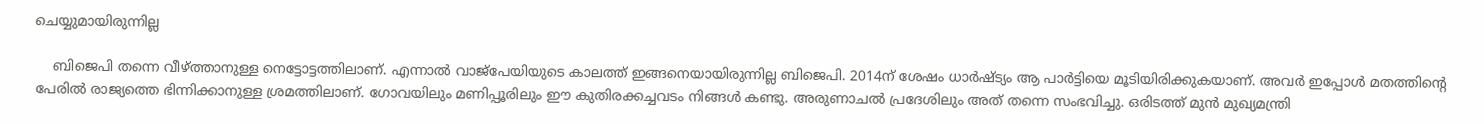ചെയ്യുമായിരുന്നില്ല

    ബിജെപി തന്നെ വീഴ്ത്താനുള്ള നെട്ടോട്ടത്തിലാണ്. എന്നാല്‍ വാജ്‌പേയിയുടെ കാലത്ത് ഇങ്ങനെയായിരുന്നില്ല ബിജെപി. 2014ന് ശേഷം ധാര്‍ഷ്ട്യം ആ പാര്‍ട്ടിയെ മൂടിയിരിക്കുകയാണ്. അവര്‍ ഇപ്പോള്‍ മതത്തിന്റെ പേരില്‍ രാജ്യത്തെ ഭിന്നിക്കാനുള്ള ശ്രമത്തിലാണ്. ഗോവയിലും മണിപ്പൂരിലും ഈ കുതിരക്കച്ചവടം നിങ്ങള്‍ കണ്ടു. അരുണാചല്‍ പ്രദേശിലും അത് തന്നെ സംഭവിച്ചു. ഒരിടത്ത് മുന്‍ മുഖ്യമന്ത്രി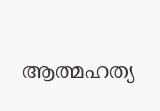ആത്മഹത്യ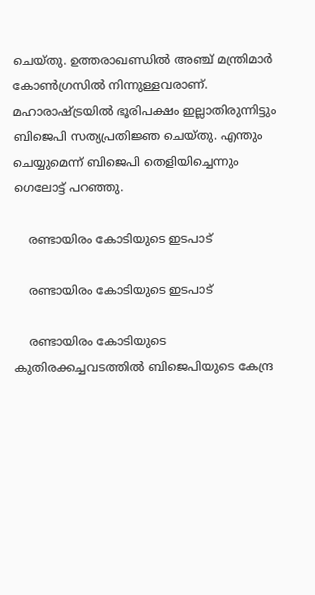ചെയ്തു. ഉത്തരാഖണ്ഡില്‍ അഞ്ച് മന്ത്രിമാര്‍ കോണ്‍ഗ്രസില്‍ നിന്നുള്ളവരാണ്. മഹാരാഷ്ട്രയില്‍ ഭൂരിപക്ഷം ഇല്ലാതിരുന്നിട്ടും ബിജെപി സത്യപ്രതിജ്ഞ ചെയ്തു. എന്തും ചെയ്യുമെന്ന് ബിജെപി തെളിയിച്ചെന്നും ഗെലോട്ട് പറഞ്ഞു.

    രണ്ടായിരം കോടിയുടെ ഇടപാട്

    രണ്ടായിരം കോടിയുടെ ഇടപാട്

    രണ്ടായിരം കോടിയുടെ കുതിരക്കച്ചവടത്തില്‍ ബിജെപിയുടെ കേന്ദ്ര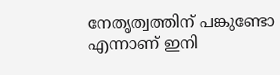നേതൃത്വത്തിന് പങ്കുണ്ടോ എന്നാണ് ഇനി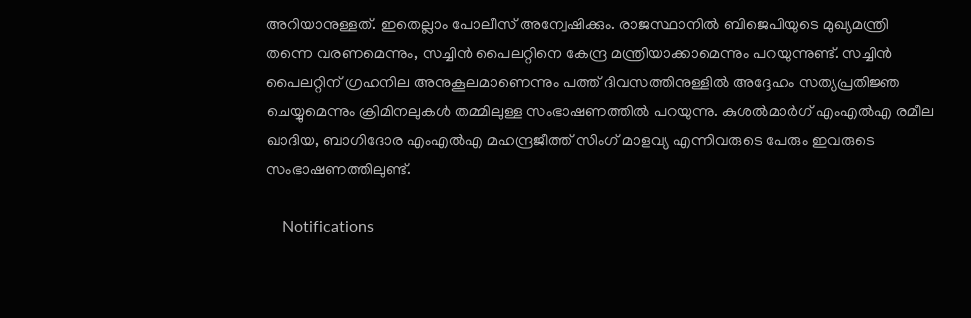അറിയാനുള്ളത്. ഇതെല്ലാം പോലീസ് അന്വേഷിക്കും. രാജസ്ഥാനില്‍ ബിജെപിയുടെ മുഖ്യമന്ത്രി തന്നെ വരണമെന്നും, സച്ചിന്‍ പൈലറ്റിനെ കേന്ദ്ര മന്ത്രിയാക്കാമെന്നും പറയുന്നുണ്ട്. സച്ചിന്‍ പൈലറ്റിന് ഗ്രഹനില അനുകൂലമാണെന്നും പത്ത് ദിവസത്തിനുള്ളില്‍ അദ്ദേഹം സത്യപ്രതിജ്ഞ ചെയ്യുമെന്നും ക്രിമിനലുകള്‍ തമ്മിലുള്ള സംഭാഷണത്തില്‍ പറയുന്നു. കുശല്‍മാര്‍ഗ് എംഎല്‍എ രമീല ഖാദിയ, ബാഗിദോര എംഎല്‍എ മഹന്ദ്രജീത്ത് സിംഗ് മാളവ്യ എന്നിവരുടെ പേരും ഇവരുടെ സംഭാഷണത്തിലുണ്ട്.

    Notifications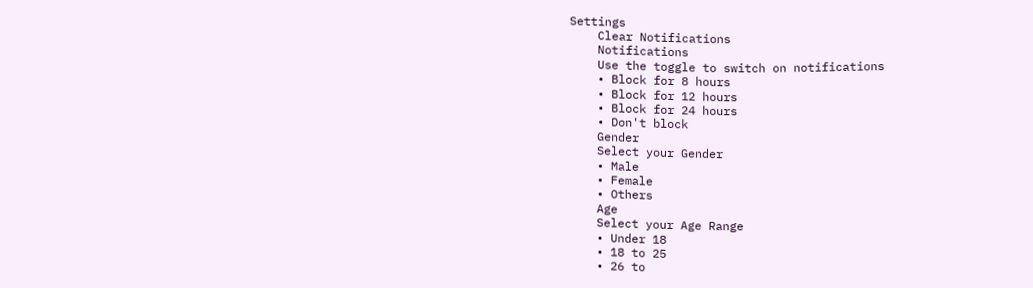Settings
    Clear Notifications
    Notifications
    Use the toggle to switch on notifications
    • Block for 8 hours
    • Block for 12 hours
    • Block for 24 hours
    • Don't block
    Gender
    Select your Gender
    • Male
    • Female
    • Others
    Age
    Select your Age Range
    • Under 18
    • 18 to 25
    • 26 to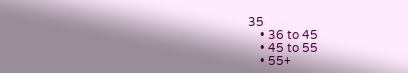35
    • 36 to 45
    • 45 to 55
    • 55+